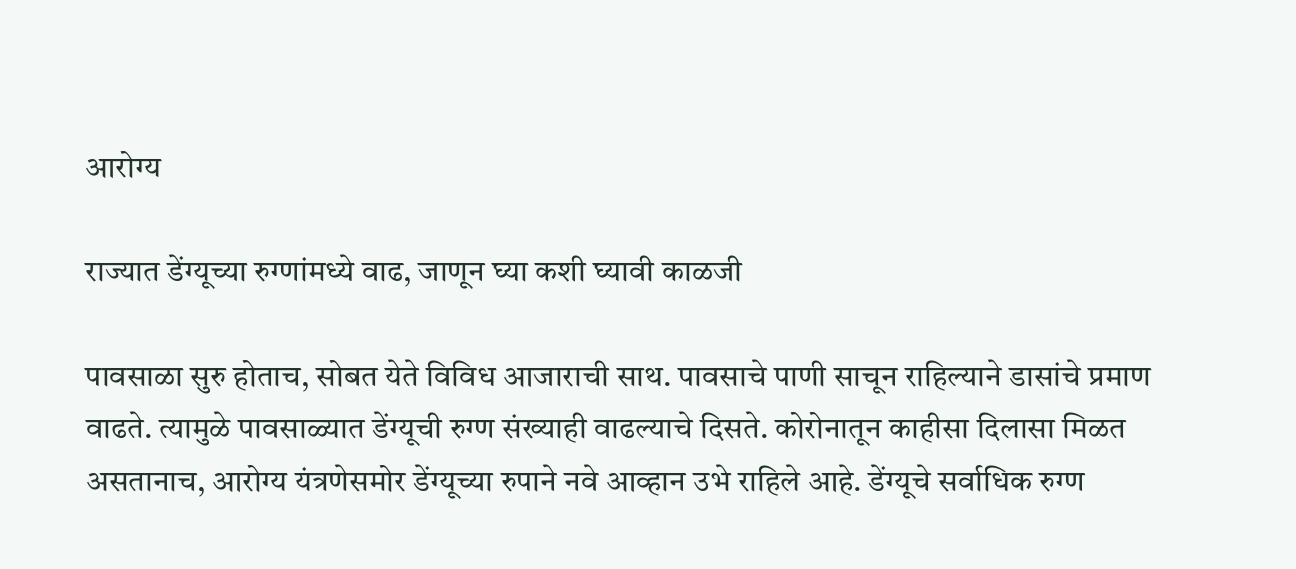आरोग्य

राज्यात डेंग्यूच्या रुग्णांमध्ये वाढ, जाणून घ्या कशी घ्यावी काळजी

पावसाळा सुरु होताच, सोबत येते विविध आजाराची साथ. पावसाचे पाणी साचून राहिल्याने डासांचे प्रमाण वाढते. त्यामुळे पावसाळ्यात डेंग्यूची रुग्ण संख्याही वाढल्याचे दिसते. कोरोनातून काहीसा दिलासा मिळत असतानाच, आरोग्य यंत्रणेसमोर डेंग्यूच्या रुपाने नवे आव्हान उभे राहिले आहे. डेंग्यूचे सर्वाधिक रुग्ण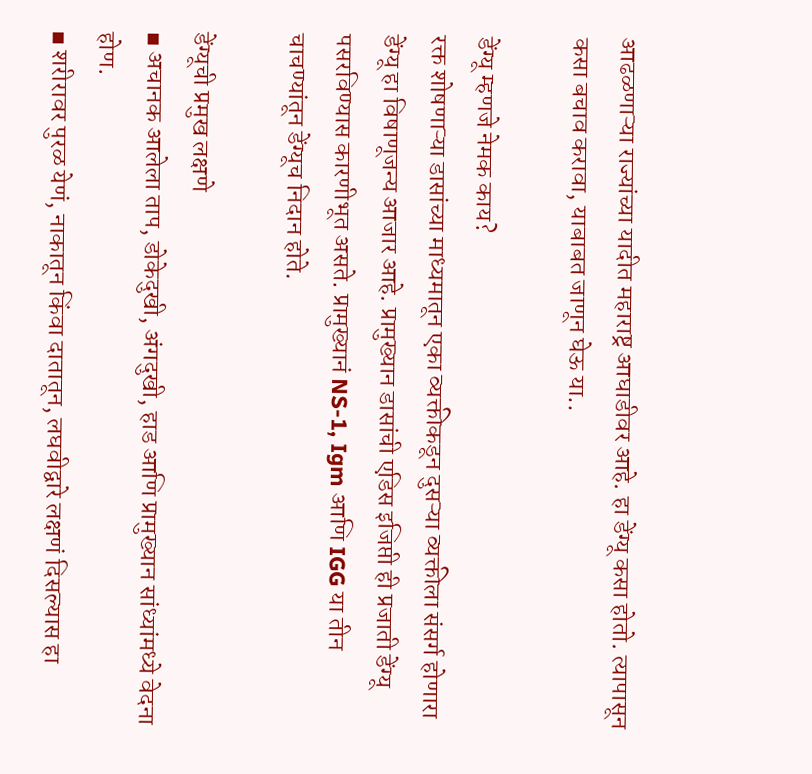आढळणाऱ्या राज्यांच्या यादीत महाराष्ट्र आघाडीवर आहे. हा डेंग्यू कसा होतो. त्यापासून कसा बचाव करावा, याबाबत जाणून घेऊ या..

डेंग्यू म्हणजे नेमक काय?
रक्त शोषणाऱ्या डासांच्या माध्यमातून एका व्यक्तीकडून दुसऱ्या व्यक्तीला संसर्ग होणारा डेंग्यू हा विषाणूजन्य आजार आहे. प्रामुख्यान डासांची एडिस इजिप्ती ही प्रजाती डेंग्यू पसरविण्यास कारणीभूत असते. प्रामुख्यानं NS-1, Igm आणि IGG या तीन चाचण्यांतून डेंग्यूच निदान होते.

डेंग्यूची प्रमुख लक्षणे
▪ अचानक आलेला ताप, डोकेदुखी, अंगदुखी, हाड आणि प्रामुख्यान सांध्यांमध्ये वेदना होण.
▪ शरीरावर पुरळ येणं, नाकातून किंवा दातातून, लघवीद्वारे लक्षणं दिसल्यास हा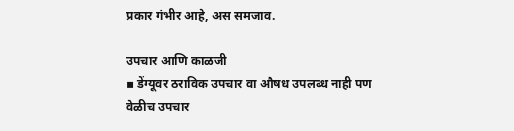प्रकार गंभीर आहे, अस समजाव.

उपचार आणि काळजी
▪ डेंग्यूवर ठराविक उपचार वा औषध उपलब्ध नाही पण वेळीच उपचार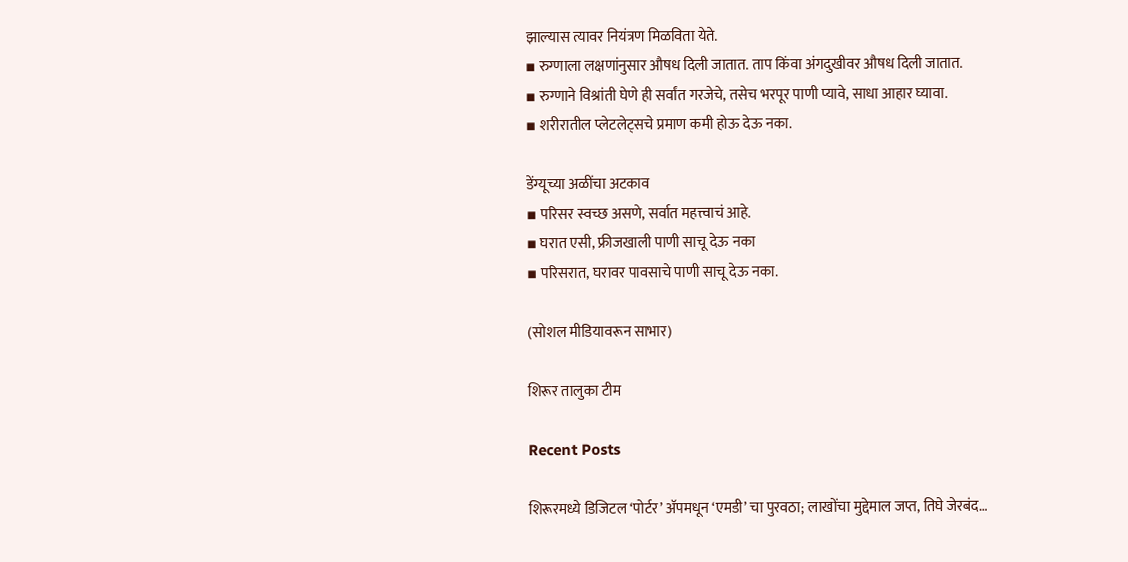झाल्यास त्यावर नियंत्रण मिळविता येते.
▪ रुग्णाला लक्षणांनुसार औषध दिली जातात. ताप किंवा अंगदुखीवर औषध दिली जातात.
▪ रुग्णाने विश्रांती घेणे ही सर्वांत गरजेचे, तसेच भरपूर पाणी प्यावे, साधा आहार घ्यावा.
▪ शरीरातील प्लेटलेट्सचे प्रमाण कमी होऊ देऊ नका.

डेंग्यूच्या अळींचा अटकाव
▪ परिसर स्वच्छ असणे, सर्वात महत्त्वाचं आहे.
▪ घरात एसी, फ्रीजखाली पाणी साचू देऊ नका
▪ परिसरात, घरावर पावसाचे पाणी साचू देऊ नका.

(सोशल मीडियावरून साभार)

शिरूर तालुका टीम

Recent Posts

शिरूरमध्ये डिजिटल ‘पोर्टर’ अ‍ॅपमधून ‘एमडी’ चा पुरवठा; लाखोंचा मुद्देमाल जप्त, तिघे जेरबंद…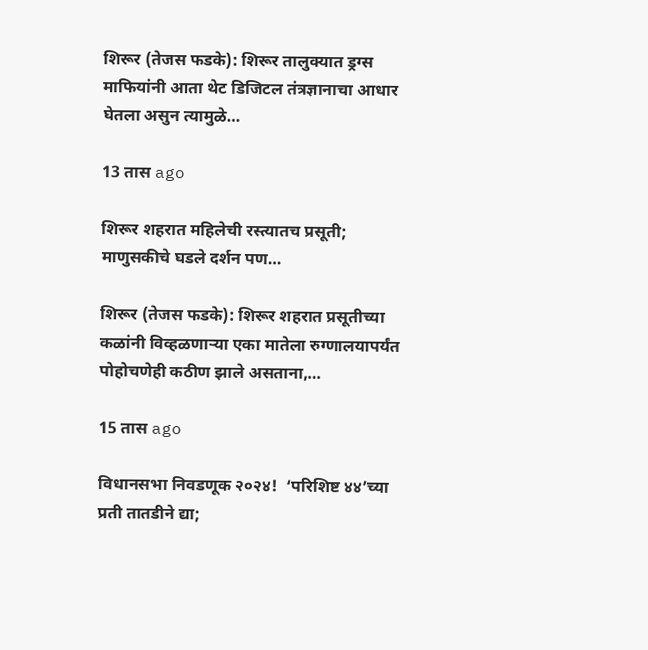शिरूर (तेजस फडके): शिरूर तालुक्यात ड्रग्स माफियांनी आता थेट डिजिटल तंत्रज्ञानाचा आधार घेतला असुन त्यामुळे…

13 तास ago

शिरूर शहरात महिलेची रस्त्यातच प्रसूती; माणुसकीचे घडले दर्शन पण…

शिरूर (तेजस फडके): शिरूर शहरात प्रसूतीच्या कळांनी विव्हळणाऱ्या एका मातेला रुग्णालयापर्यंत पोहोचणेही कठीण झाले असताना,…

15 तास ago

विधानसभा निवडणूक २०२४!  ‘परिशिष्ट ४४’च्या प्रती तातडीने द्या;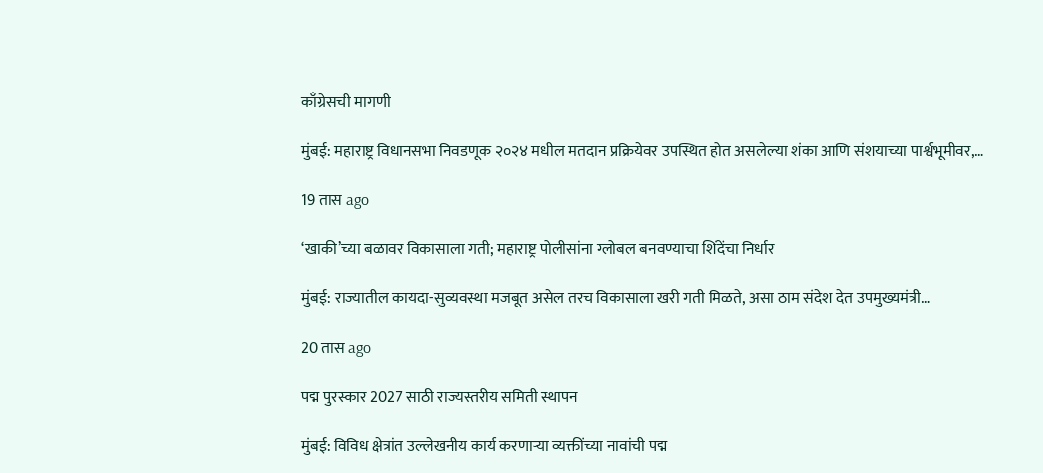काँग्रेसची मागणी

मुंबई: महाराष्ट्र विधानसभा निवडणूक २०२४ मधील मतदान प्रक्रियेवर उपस्थित होत असलेल्या शंका आणि संशयाच्या पार्श्वभूमीवर,…

19 तास ago

‘खाकी’च्या बळावर विकासाला गती; महाराष्ट्र पोलीसांना ग्लोबल बनवण्याचा शिंदेंचा निर्धार

मुंबई: राज्यातील कायदा-सुव्यवस्था मजबूत असेल तरच विकासाला खरी गती मिळते, असा ठाम संदेश देत उपमुख्यमंत्री…

20 तास ago

पद्म पुरस्कार 2027 साठी राज्यस्तरीय समिती स्थापन

मुंबई: विविध क्षेत्रांत उल्लेखनीय कार्य करणाऱ्या व्यक्तींच्या नावांची पद्म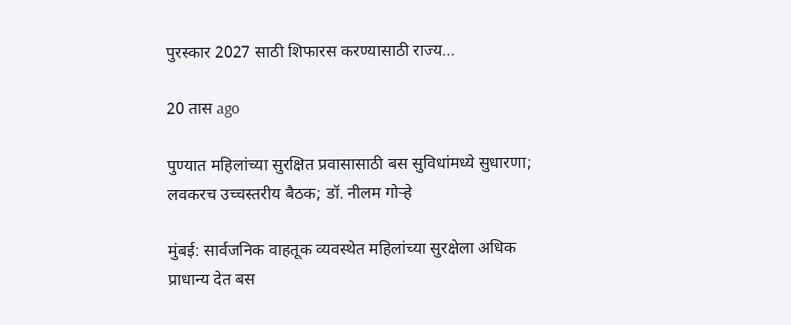पुरस्कार 2027 साठी शिफारस करण्यासाठी राज्य…

20 तास ago

पुण्यात महिलांच्या सुरक्षित प्रवासासाठी बस सुविधांमध्ये सुधारणा; लवकरच उच्चस्तरीय बैठक; डॉ. नीलम गोऱ्हे

मुंबई: सार्वजनिक वाहतूक व्यवस्थेत महिलांच्या सुरक्षेला अधिक प्राधान्य देत बस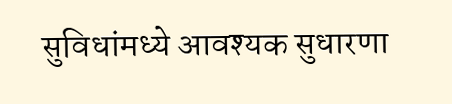सुविधांमध्ये आवश्यक सुधारणा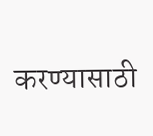करण्यासाठी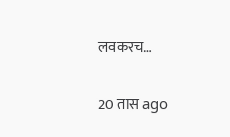लवकरच…

20 तास ago